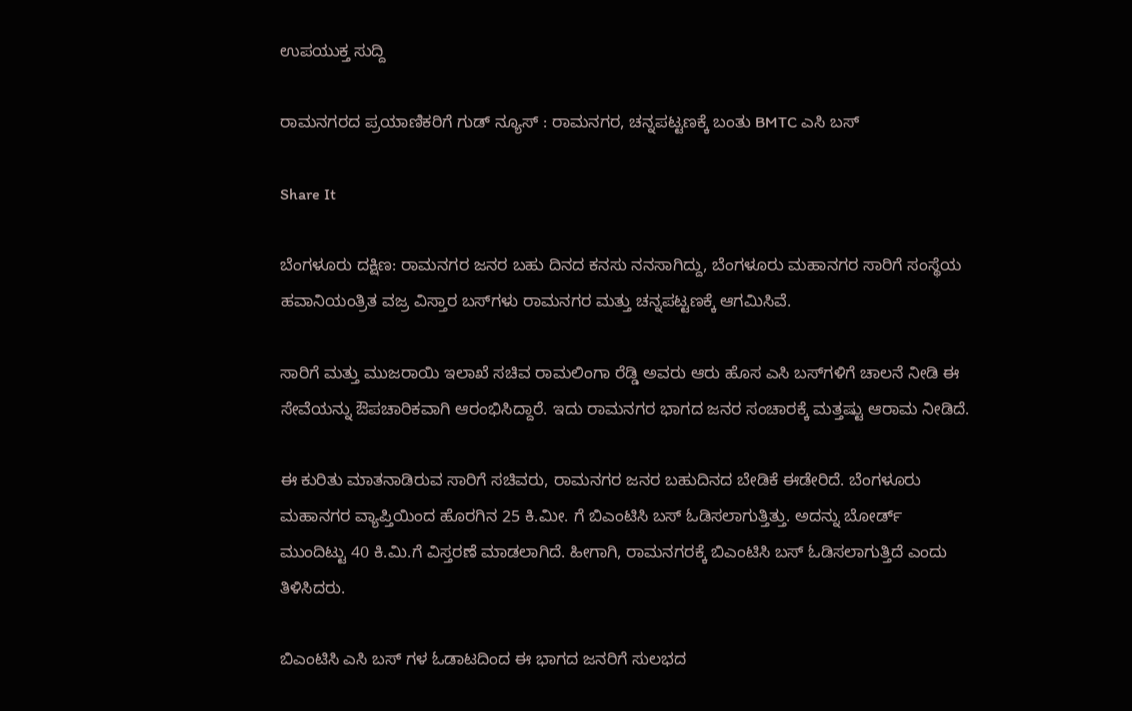ಉಪಯುಕ್ತ ಸುದ್ದಿ

ರಾಮನಗರದ ಪ್ರಯಾಣಿಕರಿಗೆ ಗುಡ್ ನ್ಯೂಸ್ : ರಾಮನಗರ, ಚನ್ನಪಟ್ಟಣಕ್ಕೆ ಬಂತು BMTC ಎಸಿ ಬಸ್

Share It

ಬೆಂಗಳೂರು ದಕ್ಷಿಣ: ರಾಮನಗರ ಜನರ ಬಹು ದಿನದ ಕನಸು ನನಸಾಗಿದ್ದು, ಬೆಂಗಳೂರು ಮಹಾನಗರ ಸಾರಿಗೆ ಸಂಸ್ಥೆಯ ಹವಾನಿಯಂತ್ರಿತ ವಜ್ರ ವಿಸ್ತಾರ ಬಸ್‌ಗಳು ರಾಮನಗರ ಮತ್ತು ಚನ್ನಪಟ್ಟಣಕ್ಕೆ ಆಗಮಿಸಿವೆ.

ಸಾರಿಗೆ ಮತ್ತು ಮುಜರಾಯಿ ಇಲಾಖೆ ಸಚಿವ ರಾಮಲಿಂಗಾ ರೆಡ್ಡಿ ಅವರು ಆರು ಹೊಸ ಎಸಿ ಬಸ್‌ಗಳಿಗೆ ಚಾಲನೆ ನೀಡಿ ಈ ಸೇವೆಯನ್ನು ಔಪಚಾರಿಕವಾಗಿ ಆರಂಭಿಸಿದ್ದಾರೆ. ಇದು ರಾಮನಗರ ಭಾಗದ ಜನರ ಸಂಚಾರಕ್ಕೆ ಮತ್ತಷ್ಟು ಆರಾಮ ನೀಡಿದೆ.

ಈ ಕುರಿತು ಮಾತನಾಡಿರುವ ಸಾರಿಗೆ ಸಚಿವರು, ರಾಮನಗರ ಜನರ ಬಹುದಿನದ ಬೇಡಿಕೆ ಈಡೇರಿದೆ. ಬೆಂಗಳೂರು ಮಹಾನಗರ ವ್ಯಾಪ್ತಿಯಿಂದ ಹೊರಗಿನ 25 ಕಿ.ಮೀ. ಗೆ ಬಿಎಂಟಿಸಿ ಬಸ್ ಓಡಿಸಲಾಗುತ್ತಿತ್ತು. ಅದನ್ನು ಬೋರ್ಡ್ ಮುಂದಿಟ್ಟು 40 ಕಿ.ಮಿ.ಗೆ ವಿಸ್ತರಣೆ ಮಾಡಲಾಗಿದೆ. ಹೀಗಾಗಿ, ರಾಮನಗರಕ್ಕೆ ಬಿಎಂಟಿಸಿ ಬಸ್ ಓಡಿಸಲಾಗುತ್ತಿದೆ ಎಂದು ತಿಳಿಸಿದರು.

ಬಿಎಂಟಿಸಿ ಎಸಿ ಬಸ್ ಗಳ ಓಡಾಟದಿಂದ ಈ ಭಾಗದ ಜನರಿಗೆ ಸುಲಭದ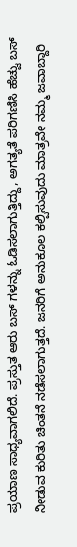ಪ್ರಯಾಣ ಸಾಧ್ಯವಾಗಲಿದೆ. ಪ್ರಸ್ತುತ ಆರು ಬಸ್ ಗಳನ್ನು ಓಡಿಸಲಾಗುತ್ತಿದ್ದು, ಅಗತ್ಯತೆ ಪರಿಗಣಿಸಿ ಹೆಚ್ವು ಬಸ್ ನೀಡುವ ಕುರಿತು ಚಿಂತನೆ ನಡೆಸಲಾಗುತ್ತದೆ. ಜನರಿಗೆ ಅನುಕೂಲ ಕಲ್ಪಿಸುವುದು ಮಾತ್ರವೇ ನಮ್ಮ ಜವಾಬ್ದಾರಿ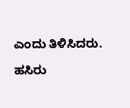ಎಂದು ತಿಳಿಸಿದರು.

ಹಸಿರು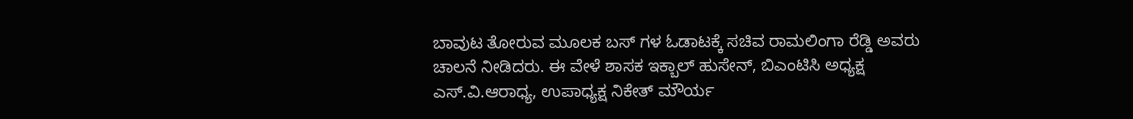ಬಾವುಟ ತೋರುವ ಮೂಲಕ ಬಸ್ ಗಳ ಓಡಾಟಕ್ಕೆ ಸಚಿವ ರಾಮಲಿಂಗಾ ರೆಡ್ಡಿ ಅವರು ಚಾಲನೆ ನೀಡಿದರು. ಈ ವೇಳೆ ಶಾಸಕ ಇಕ್ಬಾಲ್ ಹುಸೇನ್, ಬಿಎಂಟಿಸಿ ಅಧ್ಯಕ್ಷ ಎಸ್.ವಿ.ಆರಾಧ್ಯ, ಉಪಾಧ್ಯಕ್ಷ ನಿಕೇತ್ ಮೌರ್ಯ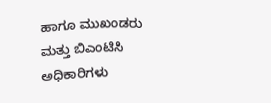ಹಾಗೂ ಮುಖಂಡರು ಮತ್ತು ಬಿಎಂಟಿಸಿ ಅಧಿಕಾರಿಗಳು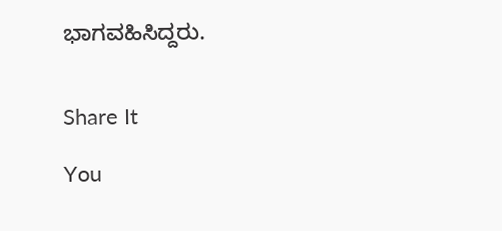ಭಾಗವಹಿಸಿದ್ದರು.


Share It

You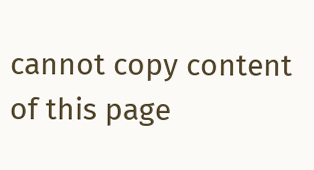cannot copy content of this page